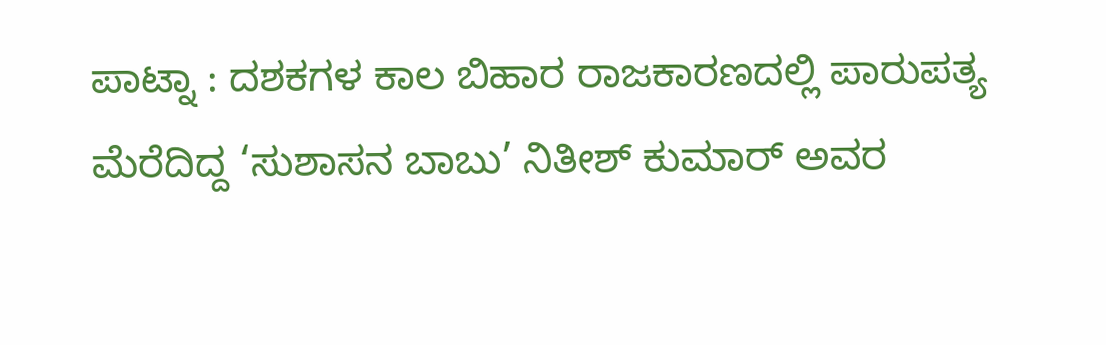ಪಾಟ್ನಾ : ದಶಕಗಳ ಕಾಲ ಬಿಹಾರ ರಾಜಕಾರಣದಲ್ಲಿ ಪಾರುಪತ್ಯ ಮೆರೆದಿದ್ದ ‘ಸುಶಾಸನ ಬಾಬು’ ನಿತೀಶ್ ಕುಮಾರ್ ಅವರ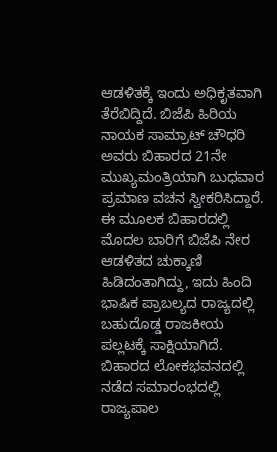ಆಡಳಿತಕ್ಕೆ ಇಂದು ಅಧಿಕೃತವಾಗಿ ತೆರೆಬಿದ್ದಿದೆ. ಬಿಜೆಪಿ ಹಿರಿಯ ನಾಯಕ ಸಾಮ್ರಾಟ್ ಚೌಧರಿ ಅವರು ಬಿಹಾರದ 21ನೇ ಮುಖ್ಯಮಂತ್ರಿಯಾಗಿ ಬುಧವಾರ ಪ್ರಮಾಣ ವಚನ ಸ್ವೀಕರಿಸಿದ್ದಾರೆ. ಈ ಮೂಲಕ ಬಿಹಾರದಲ್ಲಿ ಮೊದಲ ಬಾರಿಗೆ ಬಿಜೆಪಿ ನೇರ ಆಡಳಿತದ ಚುಕ್ಕಾಣಿ ಹಿಡಿದಂತಾಗಿದ್ದು, ಇದು ಹಿಂದಿ ಭಾಷಿಕ ಪ್ರಾಬಲ್ಯದ ರಾಜ್ಯದಲ್ಲಿ ಬಹುದೊಡ್ಡ ರಾಜಕೀಯ ಪಲ್ಲಟಕ್ಕೆ ಸಾಕ್ಷಿಯಾಗಿದೆ.
ಬಿಹಾರದ ಲೋಕಭವನದಲ್ಲಿ ನಡೆದ ಸಮಾರಂಭದಲ್ಲಿ ರಾಜ್ಯಪಾಲ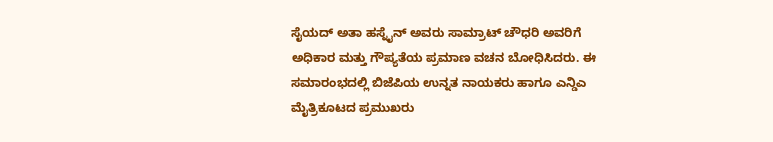ಸೈಯದ್ ಅತಾ ಹಸ್ನೈನ್ ಅವರು ಸಾಮ್ರಾಟ್ ಚೌಧರಿ ಅವರಿಗೆ ಅಧಿಕಾರ ಮತ್ತು ಗೌಪ್ಯತೆಯ ಪ್ರಮಾಣ ವಚನ ಬೋಧಿಸಿದರು. ಈ ಸಮಾರಂಭದಲ್ಲಿ ಬಿಜೆಪಿಯ ಉನ್ನತ ನಾಯಕರು ಹಾಗೂ ಎನ್ಡಿಎ ಮೈತ್ರಿಕೂಟದ ಪ್ರಮುಖರು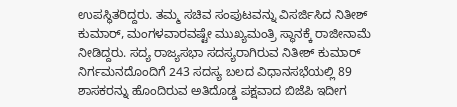ಉಪಸ್ಥಿತರಿದ್ದರು. ತಮ್ಮ ಸಚಿವ ಸಂಪುಟವನ್ನು ವಿಸರ್ಜಿಸಿದ ನಿತೀಶ್ ಕುಮಾರ್, ಮಂಗಳವಾರವಷ್ಟೇ ಮುಖ್ಯಮಂತ್ರಿ ಸ್ಥಾನಕ್ಕೆ ರಾಜೀನಾಮೆ ನೀಡಿದ್ದರು. ಸದ್ಯ ರಾಜ್ಯಸಭಾ ಸದಸ್ಯರಾಗಿರುವ ನಿತೀಶ್ ಕುಮಾರ್ ನಿರ್ಗಮನದೊಂದಿಗೆ 243 ಸದಸ್ಯ ಬಲದ ವಿಧಾನಸಭೆಯಲ್ಲಿ 89 ಶಾಸಕರನ್ನು ಹೊಂದಿರುವ ಅತಿದೊಡ್ಡ ಪಕ್ಷವಾದ ಬಿಜೆಪಿ ಇದೀಗ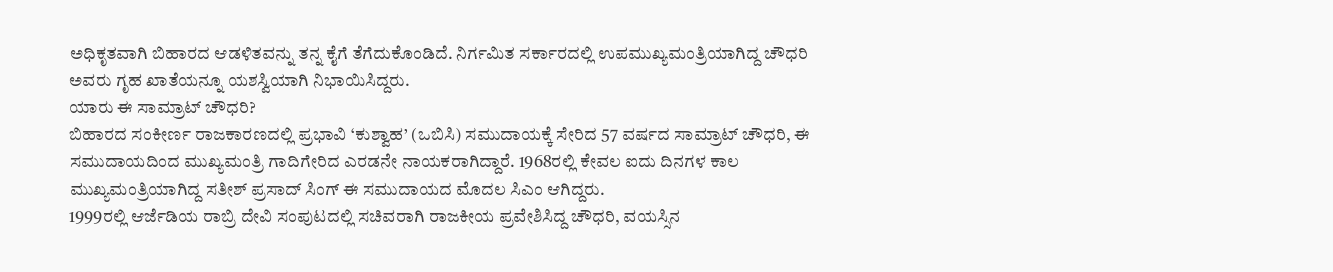ಅಧಿಕೃತವಾಗಿ ಬಿಹಾರದ ಆಡಳಿತವನ್ನು ತನ್ನ ಕೈಗೆ ತೆಗೆದುಕೊಂಡಿದೆ. ನಿರ್ಗಮಿತ ಸರ್ಕಾರದಲ್ಲಿ ಉಪಮುಖ್ಯಮಂತ್ರಿಯಾಗಿದ್ದ ಚೌಧರಿ ಅವರು ಗೃಹ ಖಾತೆಯನ್ನೂ ಯಶಸ್ವಿಯಾಗಿ ನಿಭಾಯಿಸಿದ್ದರು.
ಯಾರು ಈ ಸಾಮ್ರಾಟ್ ಚೌಧರಿ?
ಬಿಹಾರದ ಸಂಕೀರ್ಣ ರಾಜಕಾರಣದಲ್ಲಿ ಪ್ರಭಾವಿ ‘ಕುಶ್ವಾಹ’ (ಒಬಿಸಿ) ಸಮುದಾಯಕ್ಕೆ ಸೇರಿದ 57 ವರ್ಷದ ಸಾಮ್ರಾಟ್ ಚೌಧರಿ, ಈ ಸಮುದಾಯದಿಂದ ಮುಖ್ಯಮಂತ್ರಿ ಗಾದಿಗೇರಿದ ಎರಡನೇ ನಾಯಕರಾಗಿದ್ದಾರೆ. 1968ರಲ್ಲಿ ಕೇವಲ ಐದು ದಿನಗಳ ಕಾಲ ಮುಖ್ಯಮಂತ್ರಿಯಾಗಿದ್ದ ಸತೀಶ್ ಪ್ರಸಾದ್ ಸಿಂಗ್ ಈ ಸಮುದಾಯದ ಮೊದಲ ಸಿಎಂ ಆಗಿದ್ದರು.
1999ರಲ್ಲಿ ಆರ್ಜೆಡಿಯ ರಾಬ್ರಿ ದೇವಿ ಸಂಪುಟದಲ್ಲಿ ಸಚಿವರಾಗಿ ರಾಜಕೀಯ ಪ್ರವೇಶಿಸಿದ್ದ ಚೌಧರಿ, ವಯಸ್ಸಿನ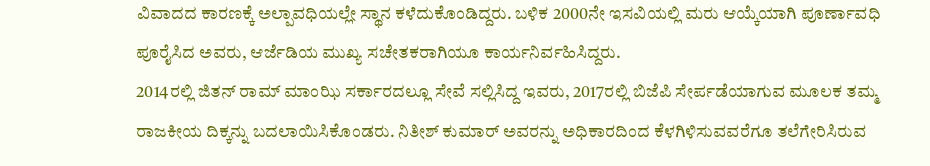ವಿವಾದದ ಕಾರಣಕ್ಕೆ ಅಲ್ಪಾವಧಿಯಲ್ಲೇ ಸ್ಥಾನ ಕಳೆದುಕೊಂಡಿದ್ದರು. ಬಳಿಕ 2000ನೇ ಇಸವಿಯಲ್ಲಿ ಮರು ಆಯ್ಕೆಯಾಗಿ ಪೂರ್ಣಾವಧಿ ಪೂರೈಸಿದ ಅವರು, ಆರ್ಜೆಡಿಯ ಮುಖ್ಯ ಸಚೇತಕರಾಗಿಯೂ ಕಾರ್ಯನಿರ್ವಹಿಸಿದ್ದರು.
2014ರಲ್ಲಿ ಜಿತನ್ ರಾಮ್ ಮಾಂಝಿ ಸರ್ಕಾರದಲ್ಲೂ ಸೇವೆ ಸಲ್ಲಿಸಿದ್ದ ಇವರು, 2017ರಲ್ಲಿ ಬಿಜೆಪಿ ಸೇರ್ಪಡೆಯಾಗುವ ಮೂಲಕ ತಮ್ಮ ರಾಜಕೀಯ ದಿಕ್ಕನ್ನು ಬದಲಾಯಿಸಿಕೊಂಡರು. ನಿತೀಶ್ ಕುಮಾರ್ ಅವರನ್ನು ಅಧಿಕಾರದಿಂದ ಕೆಳಗಿಳಿಸುವವರೆಗೂ ತಲೆಗೇರಿಸಿರುವ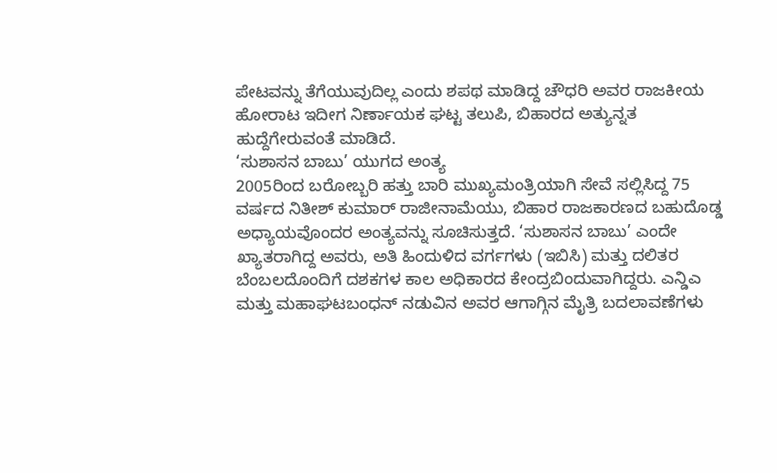ಪೇಟವನ್ನು ತೆಗೆಯುವುದಿಲ್ಲ ಎಂದು ಶಪಥ ಮಾಡಿದ್ದ ಚೌಧರಿ ಅವರ ರಾಜಕೀಯ ಹೋರಾಟ ಇದೀಗ ನಿರ್ಣಾಯಕ ಘಟ್ಟ ತಲುಪಿ, ಬಿಹಾರದ ಅತ್ಯುನ್ನತ ಹುದ್ದೆಗೇರುವಂತೆ ಮಾಡಿದೆ.
‘ಸುಶಾಸನ ಬಾಬು’ ಯುಗದ ಅಂತ್ಯ
2005ರಿಂದ ಬರೋಬ್ಬರಿ ಹತ್ತು ಬಾರಿ ಮುಖ್ಯಮಂತ್ರಿಯಾಗಿ ಸೇವೆ ಸಲ್ಲಿಸಿದ್ದ 75 ವರ್ಷದ ನಿತೀಶ್ ಕುಮಾರ್ ರಾಜೀನಾಮೆಯು, ಬಿಹಾರ ರಾಜಕಾರಣದ ಬಹುದೊಡ್ಡ ಅಧ್ಯಾಯವೊಂದರ ಅಂತ್ಯವನ್ನು ಸೂಚಿಸುತ್ತದೆ. ‘ಸುಶಾಸನ ಬಾಬು’ ಎಂದೇ ಖ್ಯಾತರಾಗಿದ್ದ ಅವರು, ಅತಿ ಹಿಂದುಳಿದ ವರ್ಗಗಳು (ಇಬಿಸಿ) ಮತ್ತು ದಲಿತರ ಬೆಂಬಲದೊಂದಿಗೆ ದಶಕಗಳ ಕಾಲ ಅಧಿಕಾರದ ಕೇಂದ್ರಬಿಂದುವಾಗಿದ್ದರು. ಎನ್ಡಿಎ ಮತ್ತು ಮಹಾಘಟಬಂಧನ್ ನಡುವಿನ ಅವರ ಆಗಾಗ್ಗಿನ ಮೈತ್ರಿ ಬದಲಾವಣೆಗಳು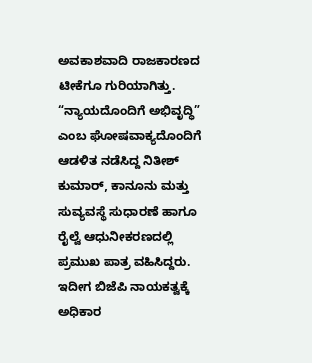ಅವಕಾಶವಾದಿ ರಾಜಕಾರಣದ ಟೀಕೆಗೂ ಗುರಿಯಾಗಿತ್ತು. “ನ್ಯಾಯದೊಂದಿಗೆ ಅಭಿವೃದ್ಧಿ” ಎಂಬ ಘೋಷವಾಕ್ಯದೊಂದಿಗೆ ಆಡಳಿತ ನಡೆಸಿದ್ದ ನಿತೀಶ್ ಕುಮಾರ್, ಕಾನೂನು ಮತ್ತು ಸುವ್ಯವಸ್ಥೆ ಸುಧಾರಣೆ ಹಾಗೂ ರೈಲ್ವೆ ಆಧುನೀಕರಣದಲ್ಲಿ ಪ್ರಮುಖ ಪಾತ್ರ ವಹಿಸಿದ್ದರು. ಇದೀಗ ಬಿಜೆಪಿ ನಾಯಕತ್ವಕ್ಕೆ ಅಧಿಕಾರ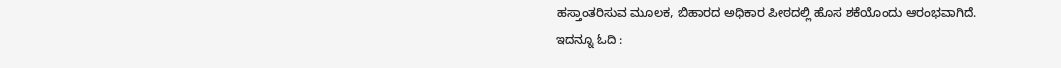ಹಸ್ತಾಂತರಿಸುವ ಮೂಲಕ, ಬಿಹಾರದ ಅಧಿಕಾರ ಪೀಠದಲ್ಲಿ ಹೊಸ ಶಕೆಯೊಂದು ಆರಂಭವಾಗಿದೆ.
ಇದನ್ನೂ ಓದಿ :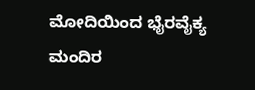ಮೋದಿಯಿಂದ ಭೈರವೈಕ್ಯ ಮಂದಿರ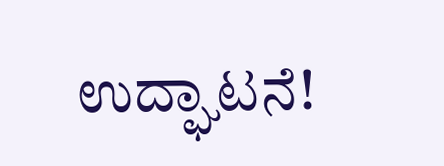ಉದ್ಘಾಟನೆ!